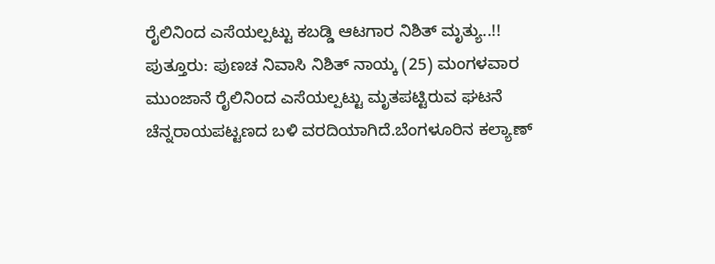ರೈಲಿನಿಂದ ಎಸೆಯಲ್ಪಟ್ಟು ಕಬಡ್ಡಿ ಆಟಗಾರ ನಿಶಿತ್ ಮೃತ್ಯು..!!
ಪುತ್ತೂರು: ಪುಣಚ ನಿವಾಸಿ ನಿಶಿತ್ ನಾಯ್ಕ (25) ಮಂಗಳವಾರ ಮುಂಜಾನೆ ರೈಲಿನಿಂದ ಎಸೆಯಲ್ಪಟ್ಟು ಮೃತಪಟ್ಟಿರುವ ಘಟನೆ ಚೆನ್ನರಾಯಪಟ್ಟಣದ ಬಳಿ ವರದಿಯಾಗಿದೆ.ಬೆಂಗಳೂರಿನ ಕಲ್ಯಾಣ್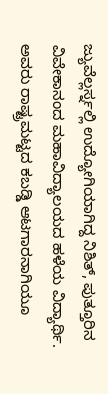ಜ್ಯುವೆಲ್ಲರ್ಸ್ನಲ್ಲಿ ಉದ್ಯೋಗಿಯಾಗಿದ್ದ ನಿಶಿತ್, ಪುತ್ತೂರಿನ ವಿವೇಕಾನಂದ ಮಹಾವಿದ್ಯಾಲಯದ ಹಳೆಯ ವಿದ್ಯಾರ್ಥಿ. ಅವರು ರಾಷ್ಟ್ರಮಟ್ಟದ ಕಬಡ್ಡಿ ಆಟಗಾರನಾಗಿಯೂ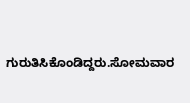ಗುರುತಿಸಿಕೊಂಡಿದ್ದರು.ಸೋಮವಾರ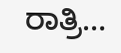ರಾತ್ರಿ…